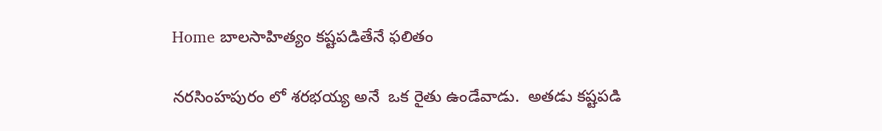Home బాల‌సాహిత్యం కష్టపడితేనే ఫలితం

నరసింహపురం లో శరభయ్య అనే  ఒక రైతు ఉండేవాడు.  అతడు కష్టపడి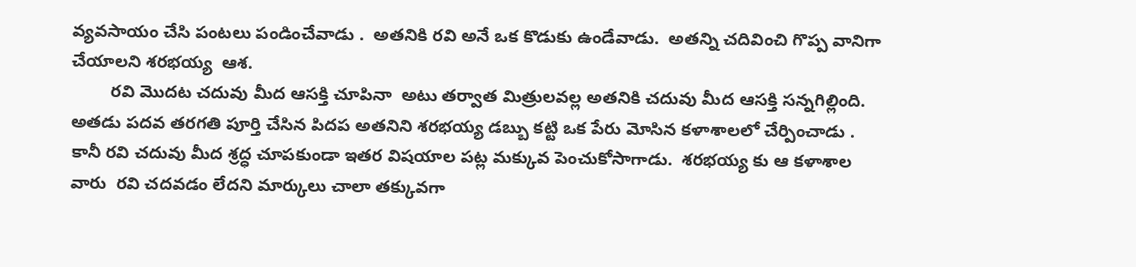వ్యవసాయం చేసి పంటలు పండించేవాడు .  అతనికి రవి అనే ఒక కొడుకు ఉండేవాడు.  అతన్ని చదివించి గొప్ప వానిగా చేయాలని శరభయ్య  ఆశ.
        రవి మొదట చదువు మీద ఆసక్తి చూపినా  అటు తర్వాత మిత్రులవల్ల అతనికి చదువు మీద ఆసక్తి సన్నగిల్లింది.   అతడు పదవ తరగతి పూర్తి చేసిన పిదప అతనిని శరభయ్య డబ్బు కట్టి ఒక పేరు మోసిన కళాశాలలో చేర్పించాడు .  కానీ రవి చదువు మీద శ్రద్ధ చూపకుండా ఇతర విషయాల పట్ల మక్కువ పెంచుకోసాగాడు.  శరభయ్య కు ఆ కళాశాల వారు  రవి చదవడం లేదని మార్కులు చాలా తక్కువగా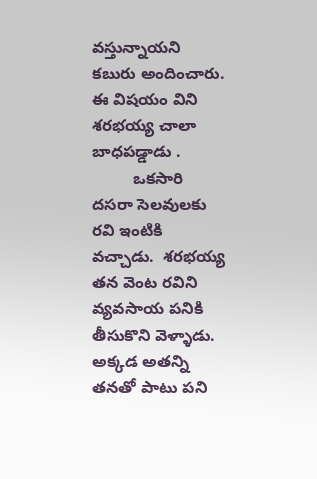వస్తున్నాయని కబురు అందించారు.   ఈ విషయం విని శరభయ్య చాలా బాధపడ్డాడు .
         ఒకసారి దసరా సెలవులకు రవి ఇంటికి వచ్చాడు.  శరభయ్య  తన వెంట రవిని వ్యవసాయ పనికి తీసుకొని వెళ్ళాడు.   అక్కడ అతన్ని తనతో పాటు పని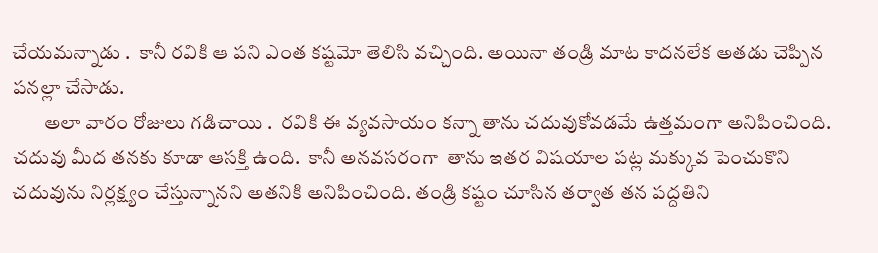చేయమన్నాడు .  కానీ రవికి ఆ పని ఎంత కష్టమో తెలిసి వచ్చింది. అయినా తండ్రి మాట కాదనలేక అతడు చెప్పిన పనల్లా చేసాడు.
        అలా వారం రోజులు గడిచాయి .  రవికి ఈ వ్యవసాయం కన్నా తాను చదువుకోవడమే ఉత్తమంగా అనిపించింది.   చదువు మీద తనకు కూడా ఆసక్తి ఉంది.  కానీ అనవసరంగా  తాను ఇతర విషయాల పట్ల మక్కువ పెంచుకొని చదువును నిర్లక్ష్యం చేస్తున్నానని అతనికి అనిపించింది. తండ్రి కష్టం చూసిన తర్వాత తన పద్దతిని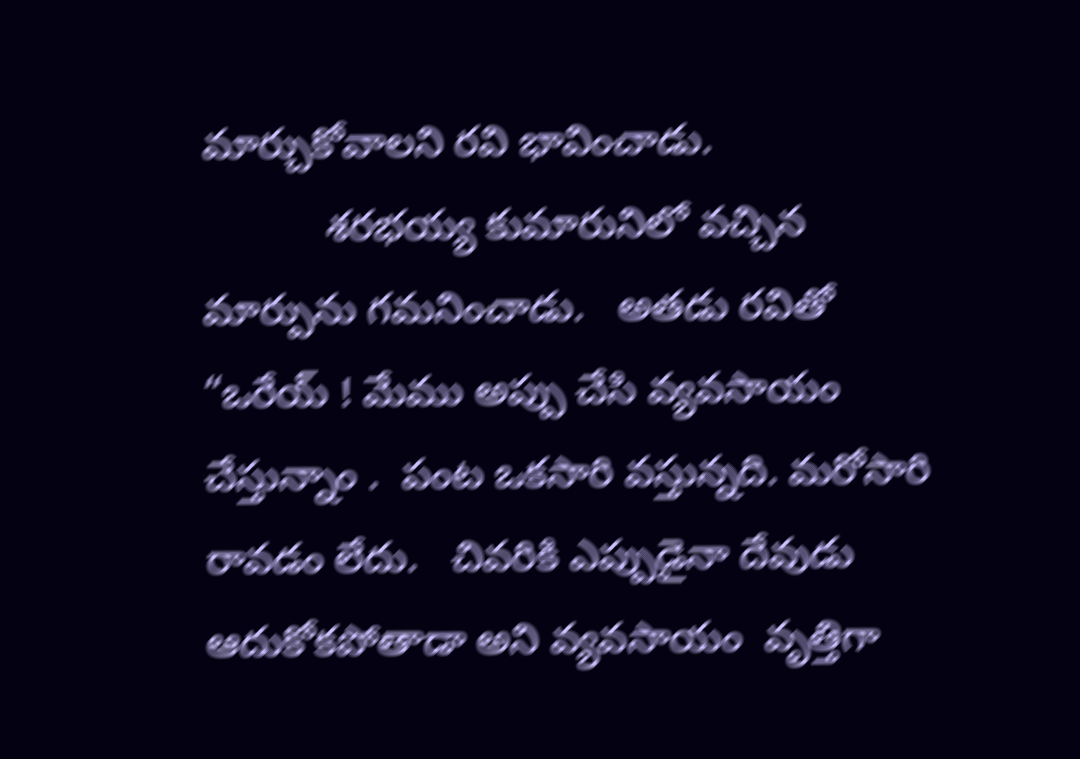మార్చుకోవాలని రవి భావించాడు.
           శరభయ్య కుమారునిలో వచ్చిన  మార్పును గమనించాడు.   అతడు రవితో “ఒరేయ్ ! మేము అప్పు చేసి వ్యవసాయం చేస్తున్నాం .  పంట ఒకసారి వస్తున్నది. మరోసారి రావడం లేదు.   చివరికి ఎప్పుడైనా దేవుడు ఆదుకోకపోతాడా అని వ్యవసాయం  వృత్తిగా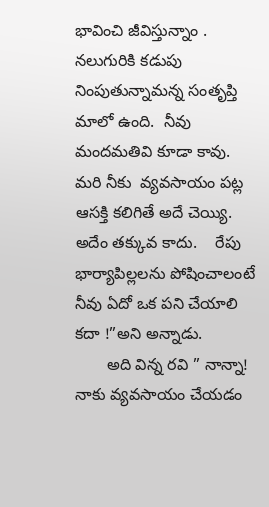భావించి జీవిస్తున్నాం .  నలుగురికి కడుపు నింపుతున్నామన్న సంతృప్తి మాలో ఉంది.  నీవు మందమతివి కూడా కావు.  మరి నీకు  వ్యవసాయం పట్ల ఆసక్తి కలిగితే అదే చెయ్యి.  అదేం తక్కువ కాదు.    రేపు భార్యాపిల్లలను పోషించాలంటే  నీవు ఏదో ఒక పని చేయాలి కదా !”అని అన్నాడు.
       అది విన్న రవి ” నాన్నా!  నాకు వ్యవసాయం చేయడం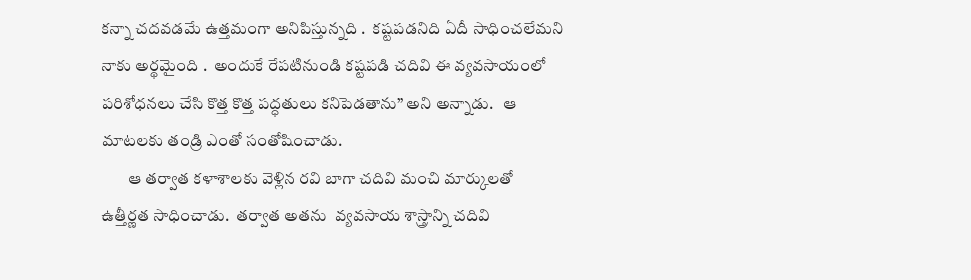కన్నా చదవడమే ఉత్తమంగా అనిపిస్తున్నది .  కష్టపడనిది ఏదీ సాధించలేమని నాకు అర్థమైంది .  అందుకే రేపటినుండి కష్టపడి చదివి ఈ వ్యవసాయంలో పరిశోధనలు చేసి కొత్త కొత్త పద్ధతులు కనిపెడతాను” అని అన్నాడు.   ఆ మాటలకు తండ్రి ఎంతో సంతోషించాడు.
        ఆ తర్వాత కళాశాలకు వెళ్లిన రవి బాగా చదివి మంచి మార్కులతో  ఉత్తీర్ణత సాధించాడు.  తర్వాత అతను  వ్యవసాయ శాస్త్రాన్ని చదివి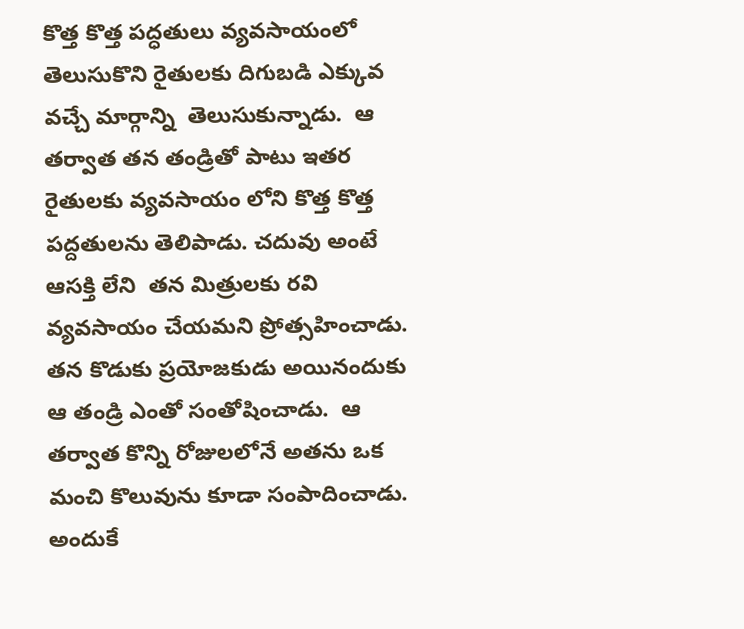కొత్త కొత్త పద్ధతులు వ్యవసాయంలో తెలుసుకొని రైతులకు దిగుబడి ఎక్కువ వచ్చే మార్గాన్ని  తెలుసుకున్నాడు.  ఆ తర్వాత తన తండ్రితో పాటు ఇతర రైతులకు వ్యవసాయం లోని కొత్త కొత్త పద్దతులను తెలిపాడు. చదువు అంటే ఆసక్తి లేని  తన మిత్రులకు రవి  వ్యవసాయం చేయమని ప్రోత్సహించాడు.    తన కొడుకు ప్రయోజకుడు అయినందుకు ఆ తండ్రి ఎంతో సంతోషించాడు.  ఆ తర్వాత కొన్ని రోజులలోనే అతను ఒక మంచి కొలువును కూడా సంపాదించాడు.  అందుకే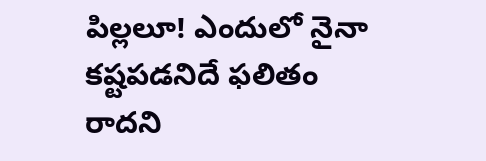పిల్లలూ! ఎందులో నైనా  కష్టపడనిదే ఫలితం రాదని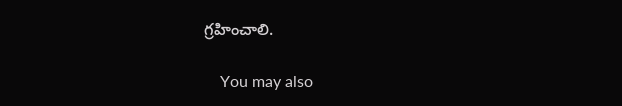గ్రహించాలి.

    You may also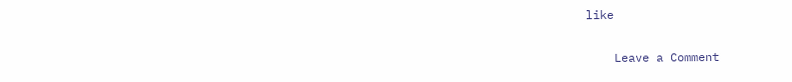like

    Leave a Comment